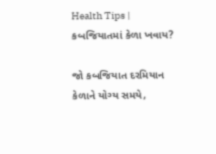Health Tips | કબજિયાતમાં કેળા ખવાય?

જો કબજિયાત દરમિયાન કેળાને યોગ્ય સમયે,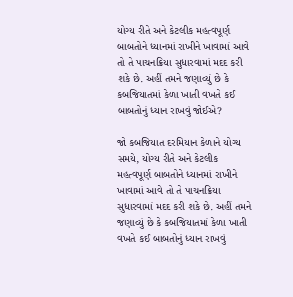યોગ્ય રીતે અને કેટલીક મહત્વપૂર્ણ બાબતોને ધ્યાનમાં રાખીને ખાવામાં આવે તો તે પાચનક્રિયા સુધારવામાં મદદ કરી શકે છે. અહીં તમને જણાવ્યું છે કે કબજિયાતમાં કેળા ખાતી વખતે કઈ બાબતોનું ધ્યાન રાખવું જોઈએ?

જો કબજિયાત દરમિયાન કેળાને યોગ્ય સમયે, યોગ્ય રીતે અને કેટલીક મહત્વપૂર્ણ બાબતોને ધ્યાનમાં રાખીને ખાવામાં આવે તો તે પાચનક્રિયા સુધારવામાં મદદ કરી શકે છે. અહીં તમને જણાવ્યું છે કે કબજિયાતમાં કેળા ખાતી વખતે કઈ બાબતોનું ધ્યાન રાખવું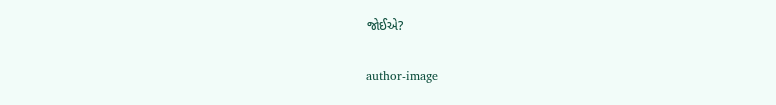જોઈએ?

author-image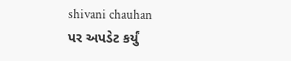shivani chauhan
પર અપડેટ કર્યું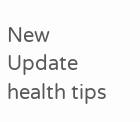New Update
health tips